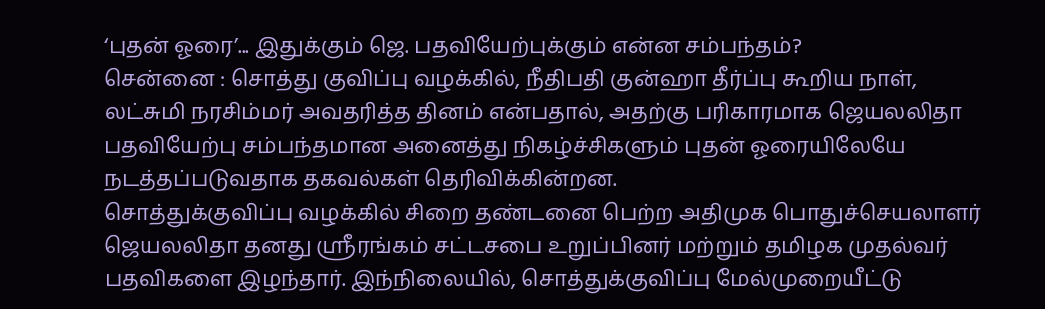‘புதன் ஓரை’... இதுக்கும் ஜெ. பதவியேற்புக்கும் என்ன சம்பந்தம்?
சென்னை : சொத்து குவிப்பு வழக்கில், நீதிபதி குன்ஹா தீர்ப்பு கூறிய நாள், லட்சுமி நரசிம்மர் அவதரித்த தினம் என்பதால், அதற்கு பரிகாரமாக ஜெயலலிதா பதவியேற்பு சம்பந்தமான அனைத்து நிகழ்ச்சிகளும் புதன் ஓரையிலேயே நடத்தப்படுவதாக தகவல்கள் தெரிவிக்கின்றன.
சொத்துக்குவிப்பு வழக்கில் சிறை தண்டனை பெற்ற அதிமுக பொதுச்செயலாளர் ஜெயலலிதா தனது ஸ்ரீரங்கம் சட்டசபை உறுப்பினர் மற்றும் தமிழக முதல்வர் பதவிகளை இழந்தார். இந்நிலையில், சொத்துக்குவிப்பு மேல்முறையீட்டு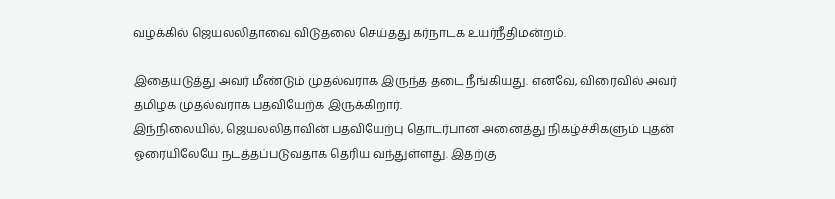வழக்கில் ஜெயலலிதாவை விடுதலை செய்தது கர்நாடக உயர்நீதிமன்றம்.

இதையடுத்து அவர் மீண்டும் முதல்வராக இருந்த தடை நீங்கியது. எனவே, விரைவில் அவர் தமிழக முதல்வராக பதவியேற்க இருக்கிறார்.
இந்நிலையில், ஜெயலலிதாவின் பதவியேற்பு தொடர்பான அனைத்து நிகழ்ச்சிகளும் புதன் ஓரையிலேயே நடத்தப்படுவதாக தெரிய வந்துள்ளது. இதற்கு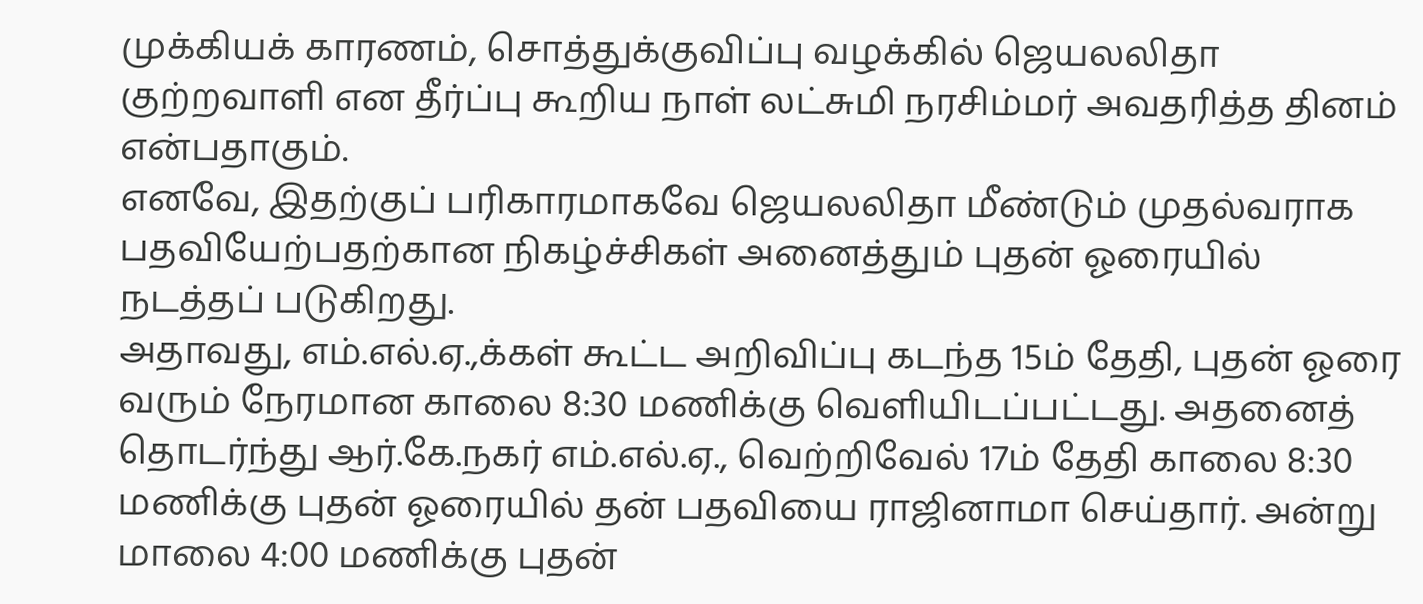முக்கியக் காரணம், சொத்துக்குவிப்பு வழக்கில் ஜெயலலிதா குற்றவாளி என தீர்ப்பு கூறிய நாள் லட்சுமி நரசிம்மர் அவதரித்த தினம் என்பதாகும்.
எனவே, இதற்குப் பரிகாரமாகவே ஜெயலலிதா மீண்டும் முதல்வராக பதவியேற்பதற்கான நிகழ்ச்சிகள் அனைத்தும் புதன் ஓரையில் நடத்தப் படுகிறது.
அதாவது, எம்.எல்.ஏ.,க்கள் கூட்ட அறிவிப்பு கடந்த 15ம் தேதி, புதன் ஓரை வரும் நேரமான காலை 8:30 மணிக்கு வெளியிடப்பட்டது. அதனைத் தொடர்ந்து ஆர்.கே.நகர் எம்.எல்.ஏ., வெற்றிவேல் 17ம் தேதி காலை 8:30 மணிக்கு புதன் ஓரையில் தன் பதவியை ராஜினாமா செய்தார். அன்று மாலை 4:00 மணிக்கு புதன்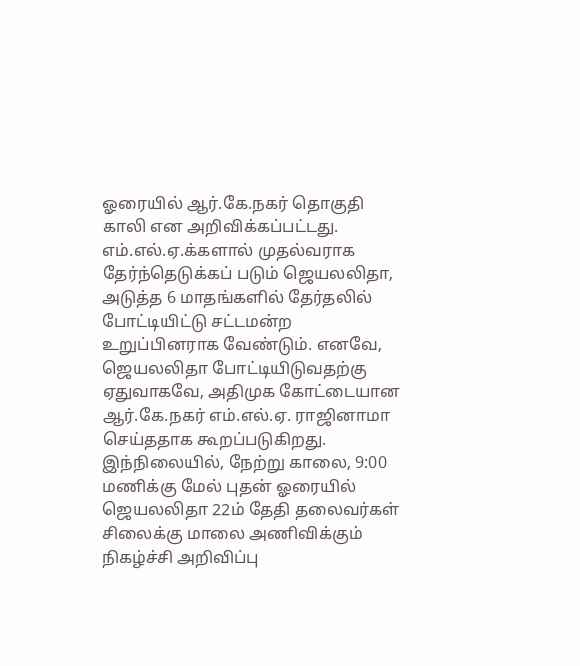ஓரையில் ஆர்.கே.நகர் தொகுதி காலி என அறிவிக்கப்பட்டது.
எம்.எல்.ஏ.க்களால் முதல்வராக தேர்ந்தெடுக்கப் படும் ஜெயலலிதா, அடுத்த 6 மாதங்களில் தேர்தலில் போட்டியிட்டு சட்டமன்ற உறுப்பினராக வேண்டும். எனவே, ஜெயலலிதா போட்டியிடுவதற்கு ஏதுவாகவே, அதிமுக கோட்டையான ஆர்.கே.நகர் எம்.எல்.ஏ. ராஜினாமா செய்ததாக கூறப்படுகிறது.
இந்நிலையில், நேற்று காலை, 9:00 மணிக்கு மேல் புதன் ஓரையில் ஜெயலலிதா 22ம் தேதி தலைவர்கள் சிலைக்கு மாலை அணிவிக்கும் நிகழ்ச்சி அறிவிப்பு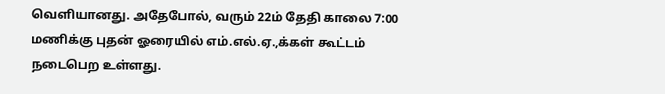வெளியானது. அதேபோல், வரும் 22ம் தேதி காலை 7:00 மணிக்கு புதன் ஓரையில் எம்.எல்.ஏ.,க்கள் கூட்டம் நடைபெற உள்ளது.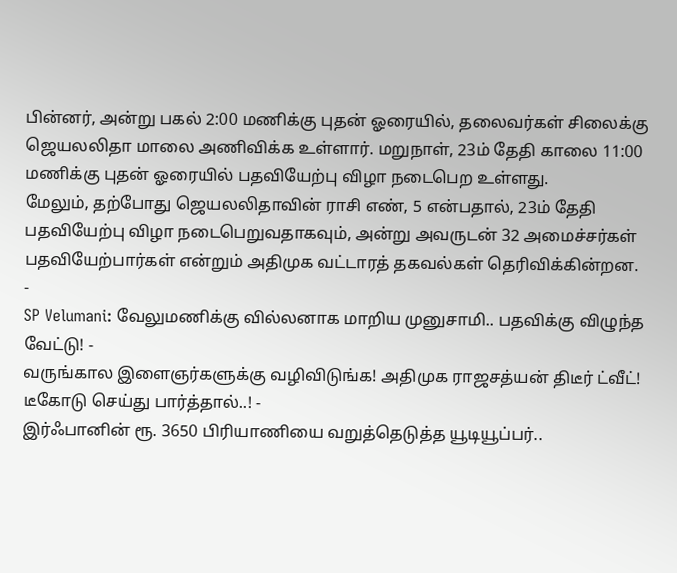பின்னர், அன்று பகல் 2:00 மணிக்கு புதன் ஓரையில், தலைவர்கள் சிலைக்கு ஜெயலலிதா மாலை அணிவிக்க உள்ளார். மறுநாள், 23ம் தேதி காலை 11:00 மணிக்கு புதன் ஓரையில் பதவியேற்பு விழா நடைபெற உள்ளது.
மேலும், தற்போது ஜெயலலிதாவின் ராசி எண், 5 என்பதால், 23ம் தேதி பதவியேற்பு விழா நடைபெறுவதாகவும், அன்று அவருடன் 32 அமைச்சர்கள் பதவியேற்பார்கள் என்றும் அதிமுக வட்டாரத் தகவல்கள் தெரிவிக்கின்றன.
-
SP Velumani: வேலுமணிக்கு வில்லனாக மாறிய முனுசாமி.. பதவிக்கு விழுந்த வேட்டு! -
வருங்கால இளைஞர்களுக்கு வழிவிடுங்க! அதிமுக ராஜசத்யன் திடீர் ட்வீட்! டீகோடு செய்து பார்த்தால்..! -
இர்ஃபானின் ரூ. 3650 பிரியாணியை வறுத்தெடுத்த யூடியூப்பர்..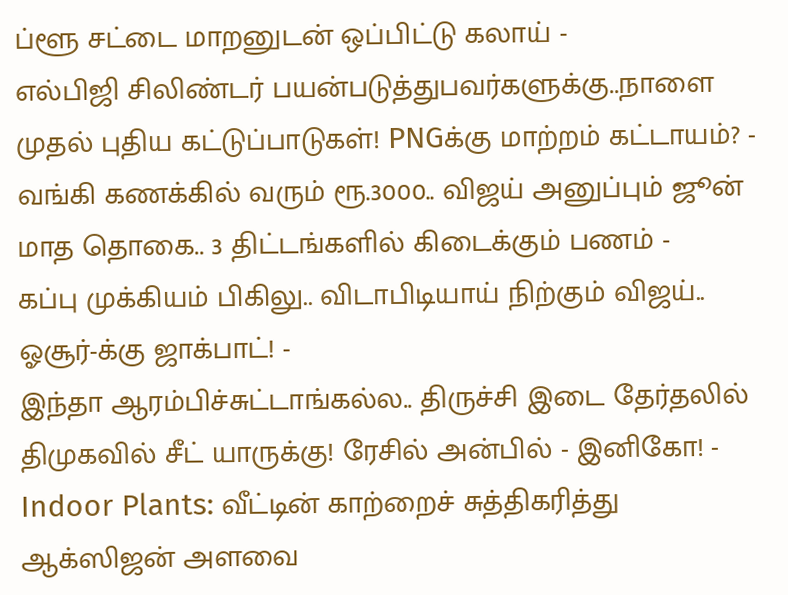ப்ளூ சட்டை மாறனுடன் ஒப்பிட்டு கலாய் -
எல்பிஜி சிலிண்டர் பயன்படுத்துபவர்களுக்கு..நாளை முதல் புதிய கட்டுப்பாடுகள்! PNGக்கு மாற்றம் கட்டாயம்? -
வங்கி கணக்கில் வரும் ரூ.3000.. விஜய் அனுப்பும் ஜூன் மாத தொகை.. 3 திட்டங்களில் கிடைக்கும் பணம் -
கப்பு முக்கியம் பிகிலு.. விடாபிடியாய் நிற்கும் விஜய்.. ஓசூர்-க்கு ஜாக்பாட்! -
இந்தா ஆரம்பிச்சுட்டாங்கல்ல.. திருச்சி இடை தேர்தலில் திமுகவில் சீட் யாருக்கு! ரேசில் அன்பில் - இனிகோ! -
Indoor Plants: வீட்டின் காற்றைச் சுத்திகரித்து ஆக்ஸிஜன் அளவை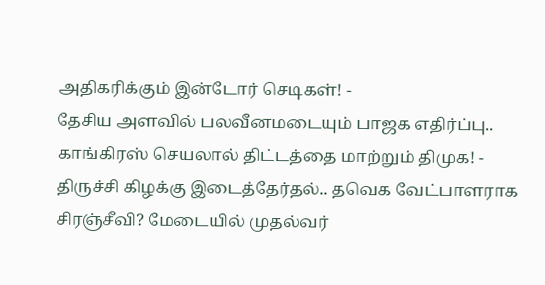அதிகரிக்கும் இன்டோர் செடிகள்! -
தேசிய அளவில் பலவீனமடையும் பாஜக எதிர்ப்பு.. காங்கிரஸ் செயலால் திட்டத்தை மாற்றும் திமுக! -
திருச்சி கிழக்கு இடைத்தேர்தல்.. தவெக வேட்பாளராக சிரஞ்சீவி? மேடையில் முதல்வர்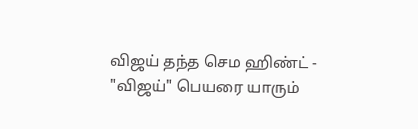விஜய் தந்த செம ஹிண்ட் -
"விஜய்" பெயரை யாரும்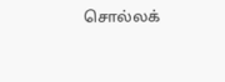சொல்லக்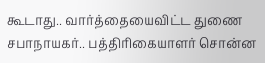கூடாது.. வார்த்தையைவிட்ட துணை சபாநாயகர்.. பத்திரிகையாளர் சொன்ன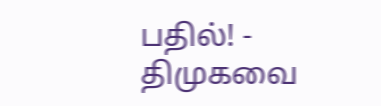பதில்! -
திமுகவை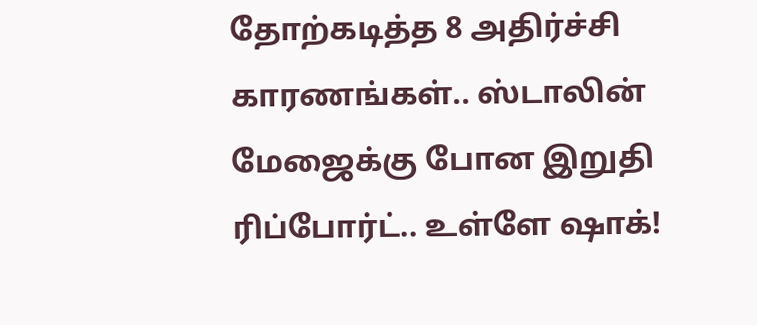தோற்கடித்த 8 அதிர்ச்சி காரணங்கள்.. ஸ்டாலின் மேஜைக்கு போன இறுதி ரிப்போர்ட்.. உள்ளே ஷாக்!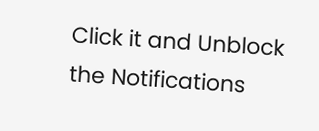Click it and Unblock the Notifications